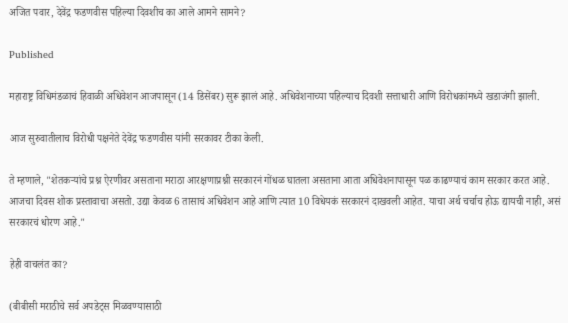अजित पवार, देवेंद्र फडणवीस पहिल्या दिवशीच का आले आमने सामने?

Published

महाराष्ट्र विधिमंडळाचं हिवाळी अधिवेशन आजपासून (14 डिसेंबर) सुरू झालं आहे. अधिवेशनाच्या पहिल्याच दिवशी सत्ताधारी आणि विरोधकांमध्ये खडाजंगी झाली.

आज सुरुवातीलाच विरोधी पक्षनेते देवेंद्र फडणवीस यांनी सरकावर टीका केली.

ते म्हणाले, "शेतकऱ्यांचे प्रश्न ऐरणीवर असताना मराठा आरक्षणाप्रश्नी सरकारनं गोंधळ घातला असताना आता अधिवेशनापासून पळ काढण्याचं काम सरकार करत आहे. आजचा दिवस शोक प्रस्तावाचा असतो. उद्या केवळ 6 तासाचं अधिवेशन आहे आणि त्यात 10 विधेयकं सरकारनं दाखवली आहेत. याचा अर्थ चर्चाच होऊ द्यायची नाही, असं सरकारचं धोरण आहे."

हेही वाचलंत का?

(बीबीसी मराठीचे सर्व अपडेट्स मिळवण्यासाठी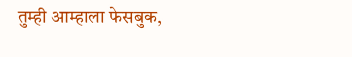तुम्ही आम्हाला फेसबुक,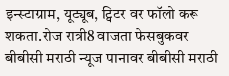इन्स्टाग्राम, यूट्यूब, ट्विटर वर फॉलो करू शकता.रोज रात्री8 वाजता फेसबुकवर बीबीसी मराठी न्यूज पानावर बीबीसी मराठी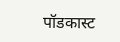पॉडकास्ट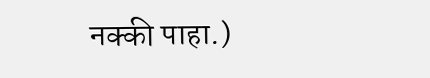नक्की पाहा.)